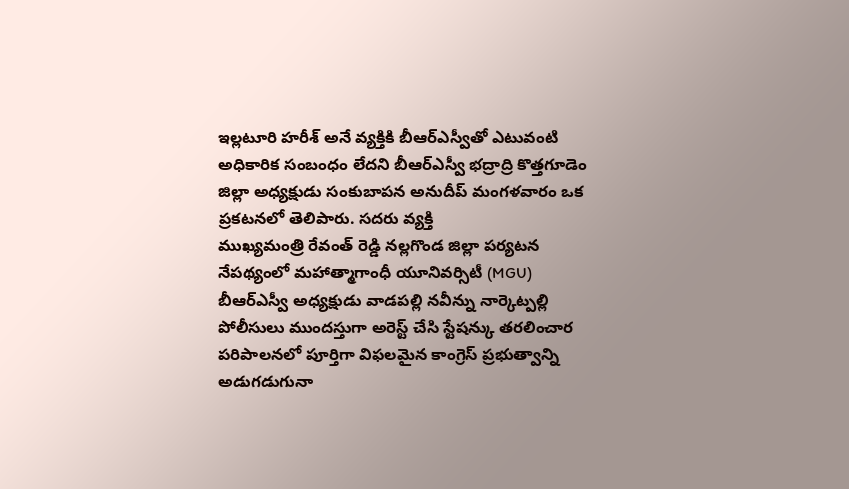ఇల్లటూరి హరీశ్ అనే వ్యక్తికి బీఆర్ఎస్వీతో ఎటువంటి అధికారిక సంబంధం లేదని బీఆర్ఎస్వీ భద్రాద్రి కొత్తగూడెం జిల్లా అధ్యక్షుడు సంకుబాపన అనుదీప్ మంగళవారం ఒక ప్రకటనలో తెలిపారు. సదరు వ్యక్తి
ముఖ్యమంత్రి రేవంత్ రెడ్డి నల్లగొండ జిల్లా పర్యటన నేపథ్యంలో మహాత్మాగాంధీ యూనివర్సిటీ (MGU) బీఆర్ఎస్వీ అధ్యక్షుడు వాడపల్లి నవీన్ను నార్కెట్పల్లి పోలీసులు ముందస్తుగా అరెస్ట్ చేసి స్టేషన్కు తరలించార
పరిపాలనలో పూర్తిగా విఫలమైన కాంగ్రెస్ ప్రభుత్వాన్ని అడుగడుగునా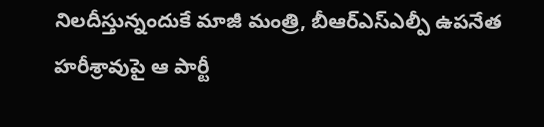నిలదీస్తున్నందుకే మాజీ మంత్రి, బీఆర్ఎస్ఎల్పీ ఉపనేత హరీశ్రావుపై ఆ పార్టీ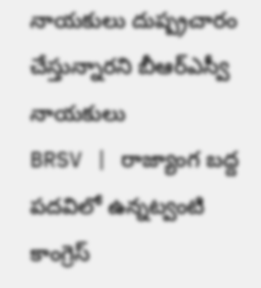నాయకులు దుష్ప్రచారం చేస్తున్నారని బీఆర్ఎస్వీ నాయకులు
BRSV | రాజ్యాంగ బద్ద పదవిలో ఉన్నట్వంటి కాంగ్రెస్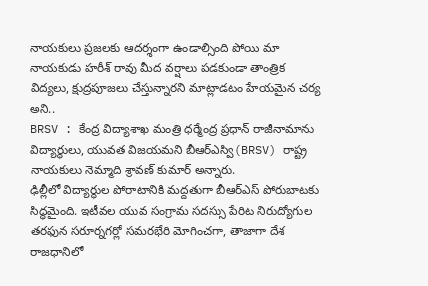నాయకులు ప్రజలకు ఆదర్శంగా ఉండాల్సింది పోయి మా నాయకుడు హరీశ్ రావు మీద వర్షాలు పడకుండా తాంత్రిక విద్యలు, క్షుద్రపూజలు చేస్తున్నారని మాట్లాడటం హేయమైన చర్య అని..
BRSV : కేంద్ర విద్యాశాఖ మంత్రి ధర్మేంద్ర ప్రధాన్ రాజీనామాను విద్యార్థులు, యువత విజయమని బీఆర్ఎస్వి(BRSV) రాష్ట్ర నాయకులు నెమ్మాది శ్రావణ్ కుమార్ అన్నారు.
ఢిల్లీలో విద్యార్థుల పోరాటానికి మద్దతుగా బీఆర్ఎస్ పోరుబాటకు సిద్ధమైంది. ఇటీవల యువ సంగ్రామ సదస్సు పేరిట నిరుద్యోగుల తరఫున సరూర్నగర్లో సమరభేరి మోగించగా, తాజాగా దేశ రాజధానిలో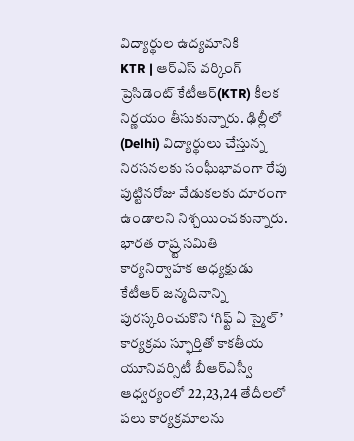విద్యార్థుల ఉద్యమానికి
KTR | ఆర్ఎస్ వర్కింగ్ ప్రెసిడెంట్ కేటీఆర్(KTR) కీలక నిర్ణయం తీసుకున్నారు. ఢిల్లీలో (Delhi) విద్యార్థులు చేస్తున్న నిరసనలకు సంఘీభావంగా రేపు పుట్టినరోజు వేడుకలకు దూరంగా ఉండాలని నిశ్చయించకున్నారు.
భారత రాష్ర్ట సమితి కార్యనిర్వాహక అధ్యక్షుడు కేటీఆర్ జన్మదినాన్ని పురస్కరించుకొని ‘గిఫ్ట్ ఏ స్మైల్’ కార్యక్రమ స్ఫూర్తితో కాకతీయ యూనివర్సిటీ బీఆర్ఎస్వీ ఆధ్వర్యంలో 22,23,24 తేదీలలో పలు కార్యక్రమాలను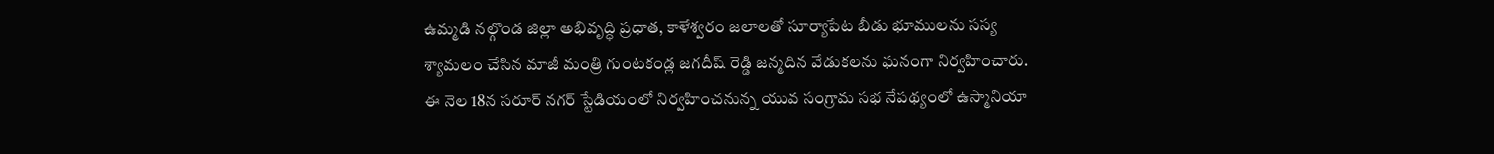ఉమ్మడి నల్గొండ జిల్లా అభివృద్ధి ప్రధాత, కాళేశ్వరం జలాలతో సూర్యాపేట బీడు భూములను సస్య శ్యామలం చేసిన మాజీ మంత్రి గుంటకండ్ల జగదీష్ రెడ్డి జన్మదిన వేడుకలను ఘనంగా నిర్వహించారు.
ఈ నెల 18న సరూర్ నగర్ స్టేడియంలో నిర్వహించనున్న యువ సంగ్రామ సభ నేపథ్యంలో ఉస్మానియా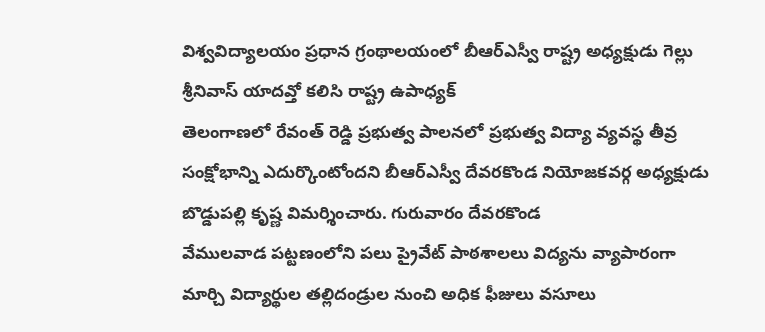విశ్వవిద్యాలయం ప్రధాన గ్రంథాలయంలో బీఆర్ఎస్వీ రాష్ట్ర అధ్యక్షుడు గెల్లు శ్రీనివాస్ యాదవ్తో కలిసి రాష్ట్ర ఉపాధ్యక్
తెలంగాణలో రేవంత్ రెడ్డి ప్రభుత్వ పాలనలో ప్రభుత్వ విద్యా వ్యవస్థ తీవ్ర సంక్షోభాన్ని ఎదుర్కొంటోందని బీఆర్ఎస్వీ దేవరకొండ నియోజకవర్గ అధ్యక్షుడు బొడ్డుపల్లి కృష్ణ విమర్శించారు. గురువారం దేవరకొండ
వేములవాడ పట్టణంలోని పలు ప్రైవేట్ పాఠశాలలు విద్యను వ్యాపారంగా మార్చి విద్యార్థుల తల్లిదండ్రుల నుంచి అధిక ఫీజులు వసూలు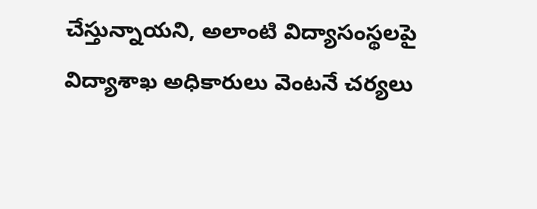చేస్తున్నాయని, అలాంటి విద్యాసంస్థలపై విద్యాశాఖ అధికారులు వెంటనే చర్యలు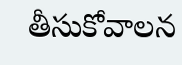తీసుకోవాలన